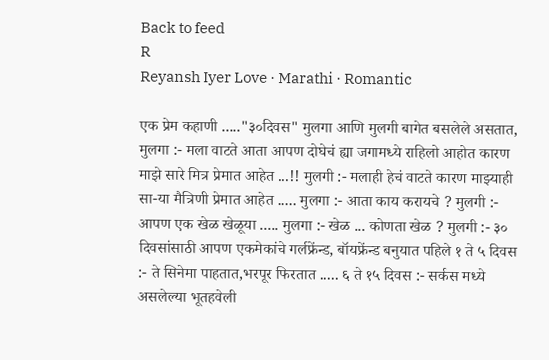Back to feed
R
Reyansh Iyer Love · Marathi · Romantic

एक प्रेम कहाणी ....."३०दिवस" मुलगा आणि मुलगी बागेत बसलेले असतात, मुलगा :- मला वाटते आता आपण दोघेचं ह्या जगामध्ये राहिलो आहोत कारण माझे सारे मित्र प्रेमात आहेत ...!! मुलगी :- मलाही हेचं वाटते कारण माझ्याही सा-या मैत्रिणी प्रेमात आहेत ..... मुलगा :- आता काय करायचे ? मुलगी :- आपण एक खेळ खेळूया ..... मुलगा :- खेळ ... कोणता खेळ ? मुलगी :- ३० दिवसांसाठी आपण एकमेकांचे गर्लफ्रेंन्ड, बॉयफ्रेंन्ड बनुयात पहिले १ ते ५ दिवस :- ते सिनेमा पाहतात,भरपूर फिरतात ..... ६ ते १५ दिवस :- सर्कस मध्ये असलेल्या भूतहवेली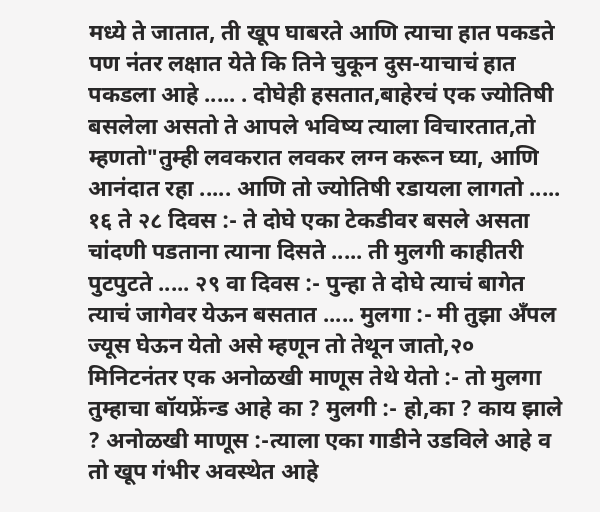मध्ये ते जातात, ती खूप घाबरते आणि त्याचा हात पकडते पण नंतर लक्षात येते कि तिने चुकून दुस-याचाचं हात पकडला आहे ..... . दोघेही हसतात,बाहेरचं एक ज्योतिषी बसलेला असतो ते आपले भविष्य त्याला विचारतात,तो म्हणतो"तुम्ही लवकरात लवकर लग्न करून घ्या, आणि आनंदात रहा ..... आणि तो ज्योतिषी रडायला लागतो ..... १६ ते २८ दिवस :- ते दोघे एका टेकडीवर बसले असता चांदणी पडताना त्याना दिसते ..... ती मुलगी काहीतरी पुटपुटते ..... २९ वा दिवस :- पुन्हा ते दोघे त्याचं बागेत त्याचं जागेवर येऊन बसतात ..... मुलगा :- मी तुझा अँपल ज्यूस घेऊन येतो असे म्हणून तो तेथून जातो,२० मिनिटनंतर एक अनोळखी माणूस तेथे येतो :- तो मुलगा तुम्हाचा बॉयफ्रेंन्ड आहे का ? मुलगी :- हो,का ? काय झाले ? अनोळखी माणूस :-त्याला एका गाडीने उडविले आहे व तो खूप गंभीर अवस्थेत आहे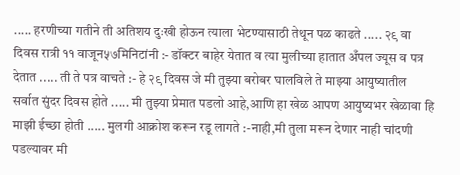..... हरणीच्या गतीने ती अतिशय दुःखी होऊन त्याला भेटण्यासाठी तेथून पळ काढते ..... २९ वा दिवस रात्री ११ वाजून५७मिनिटांनी :- डॉक्टर बाहेर येतात व त्या मुलीच्या हातात अँपल ज्यूस व पत्र देतात ..... ती ते पत्र वाचते :- हे २९ दिवस जे मी तुझ्या बरोबर घालविले ते माझ्या आयुष्यातील सर्वात सुंदर दिवस होते ..... मी तुझ्या प्रेमात पडलो आहे,आणि हा खेळ आपण आयुष्यभर खेळावा हि माझी ईच्छा होती ..... मुलगी आक्रोश करून रडू लागते :-नाही,मी तुला मरून देणार नाही चांदणी पडल्यावर मी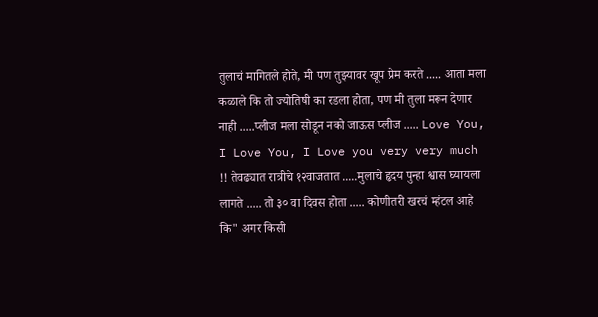तुलाचं मागितले होते, मी पण तुझ्यावर खूप प्रेम करते ..... आता मला कळाले कि तो ज्योतिषी का रडला होता, पण मी तुला मरून देणार नाही .....प्लीज मला सोडून नको जाऊस प्लीज ..... Love You, I Love You, I Love you very very much !! तेवढ्यात रात्रीचे १२वाजतात .....मुलाचे हृदय पुन्हा श्वास घ्यायला लागते ..... तो ३० वा दिवस होता ..... कोणीतरी खरचं म्हंटल आहे कि" अगर किसी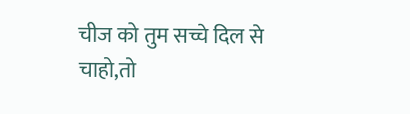चीज को तुम सच्चे दिल से चाहो,तो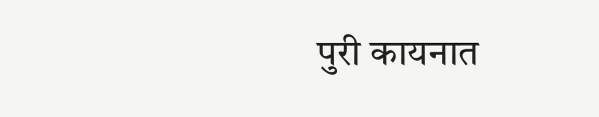पुरी कायनात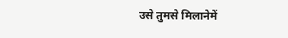उसे तुमसे मिलानेमें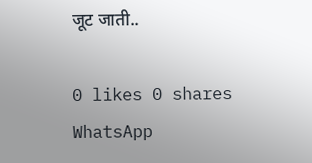जूट जाती..

0 likes 0 shares
WhatsApp